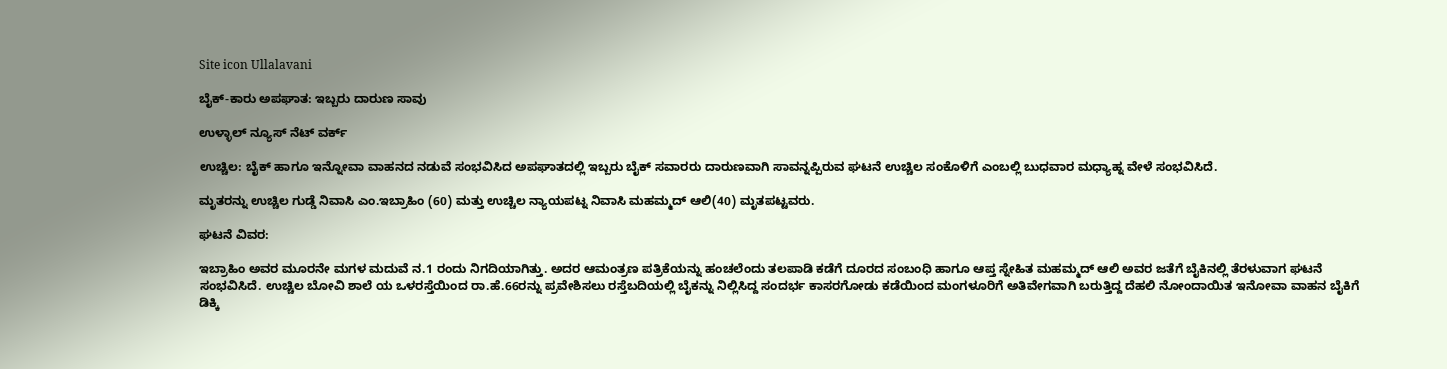Site icon Ullalavani

ಬೈಕ್-ಕಾರು ಅಪಘಾತ: ಇಬ್ಬರು ದಾರುಣ ಸಾವು

ಉಳ್ಳಾಲ್ ನ್ಯೂಸ್ ನೆಟ್ ವರ್ಕ್

ಉಚ್ಚಿಲ: ಬೈಕ್ ಹಾಗೂ ಇನ್ನೋವಾ ವಾಹನದ ನಡುವೆ ಸಂಭವಿಸಿದ ಅಪಘಾತದಲ್ಲಿ ಇಬ್ಬರು ಬೈಕ್ ಸವಾರರು ದಾರುಣವಾಗಿ ಸಾವನ್ನಪ್ಪಿರುವ ಘಟನೆ ಉಚ್ಚಿಲ ಸಂಕೊಳಿಗೆ ಎಂಬಲ್ಲಿ ಬುಧವಾರ ಮಧ್ಯಾಹ್ನ ವೇಳೆ ಸಂಭವಿಸಿದೆ.

ಮೃತರನ್ನು ಉಚ್ಚಿಲ ಗುಡ್ಡೆ ನಿವಾಸಿ ಎಂ.ಇಬ್ರಾಹಿಂ (60) ಮತ್ತು ಉಚ್ಚಿಲ ನ್ಯಾಯಪಟ್ನ ನಿವಾಸಿ ಮಹಮ್ಮದ್ ಆಲಿ(40) ಮೃತಪಟ್ಟವರು.

ಘಟನೆ ವಿವರ:

ಇಬ್ರಾಹಿಂ ಅವರ ಮೂರನೇ ಮಗಳ ಮದುವೆ ನ.1 ರಂದು ನಿಗದಿಯಾಗಿತ್ತು. ಅದರ ಆಮಂತ್ರಣ ಪತ್ರಿಕೆಯನ್ನು ಹಂಚಲೆಂದು ತಲಪಾಡಿ ಕಡೆಗೆ ದೂರದ ಸಂಬಂಧಿ ಹಾಗೂ ಆಪ್ತ ಸ್ನೇಹಿತ ಮಹಮ್ಮದ್ ಆಲಿ ಅವರ ಜತೆಗೆ ಬೈಕಿನಲ್ಲಿ ತೆರಳುವಾಗ ಘಟನೆ ಸಂಭವಿಸಿದೆ. ಉಚ್ಚಿಲ ಬೋವಿ ಶಾಲೆ ಯ ಒಳರಸ್ತೆಯಿಂದ ರಾ.ಹೆ.66ರನ್ನು ಪ್ರವೇಶಿಸಲು ರಸ್ತೆಬದಿಯಲ್ಲಿ ಬೈಕನ್ನು ನಿಲ್ಲಿಸಿದ್ದ ಸಂದರ್ಭ ಕಾಸರಗೋಡು ಕಡೆಯಿಂದ ಮಂಗಳೂರಿಗೆ ಅತಿವೇಗವಾಗಿ ಬರುತ್ತಿದ್ದ ದೆಹಲಿ ನೋಂದಾಯಿತ ಇನೋವಾ ವಾಹನ ಬೈಕಿಗೆ ಡಿಕ್ಕಿ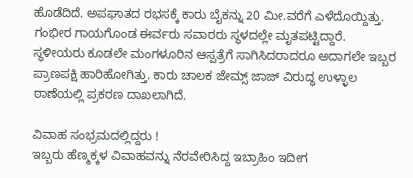ಹೊಡೆದಿದೆ. ಅಪಘಾತದ ರಭಸಕ್ಕೆ ಕಾರು ಬೈಕನ್ನು 20 ಮೀ.ವರೆಗೆ ಎಳೆದೊಯ್ದಿತ್ತು. ಗಂಭೀರ ಗಾಯಗೊಂಡ ಈರ್ವರು ಸವಾರರು ಸ್ಥಳದಲ್ಲೇ ಮೃತಪಟ್ಟಿದ್ದಾರೆ. ಸ್ಥಳೀಯರು ಕೂಡಲೇ ಮಂಗಳೂರಿನ ಆಸ್ಪತ್ರೆಗೆ ಸಾಗಿಸಿದರಾದರೂ ಅದಾಗಲೇ ಇಬ್ಬರ ಪ್ರಾಣಪಕ್ಷಿ ಹಾರಿಹೋಗಿತ್ತು. ಕಾರು ಚಾಲಕ ಜೇಮ್ಸ್ ಜಾಜ್ ವಿರುದ್ಧ ಉಳ್ಳಾಲ ಠಾಣೆಯಲ್ಲಿ ಪ್ರಕರಣ ದಾಖಲಾಗಿದೆ.

ವಿವಾಹ ಸಂಭ್ರಮದಲ್ಲಿದ್ದರು !
ಇಬ್ಬರು ಹೆಣ್ಮಕ್ಕಳ ವಿವಾಹವನ್ನು ನೆರವೇರಿಸಿದ್ದ ಇಬ್ರಾಹಿಂ ಇದೀಗ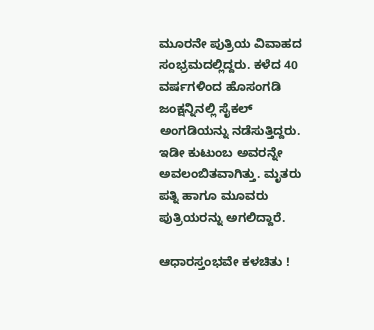ಮೂರನೇ ಪುತ್ರಿಯ ವಿವಾಹದ ಸಂಭ್ರಮದಲ್ಲಿದ್ದರು. ಕಳೆದ 40 ವರ್ಷಗಳಿಂದ ಹೊಸಂಗಡಿ ಜಂಕ್ಷನ್ನಿನಲ್ಲಿ ಸೈಕಲ್ ಅಂಗಡಿಯನ್ನು ನಡೆಸುತ್ತಿದ್ದರು. ಇಡೀ ಕುಟುಂಬ ಅವರನ್ನೇ ಅವಲಂಬಿತವಾಗಿತ್ತು. ಮೃತರು ಪತ್ನಿ ಹಾಗೂ ಮೂವರು ಪುತ್ರಿಯರನ್ನು ಅಗಲಿದ್ದಾರೆ.

ಆಧಾರಸ್ತಂಭವೇ ಕಳಚಿತು !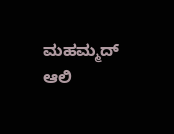ಮಹಮ್ಮದ್ ಆಲಿ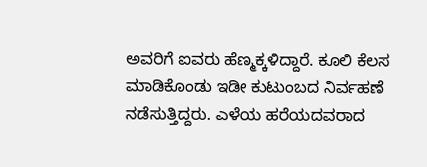ಅವರಿಗೆ ಐವರು ಹೆಣ್ಮಕ್ಕಳಿದ್ದಾರೆ. ಕೂಲಿ ಕೆಲಸ ಮಾಡಿಕೊಂಡು ಇಡೀ ಕುಟುಂಬದ ನಿರ್ವಹಣೆ ನಡೆಸುತ್ತಿದ್ದರು. ಎಳೆಯ ಹರೆಯದವರಾದ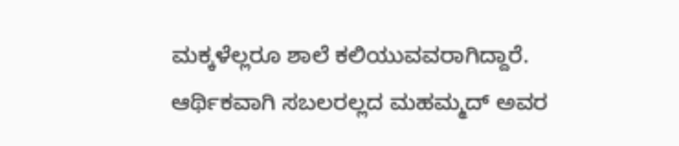ಮಕ್ಕಳೆಲ್ಲರೂ ಶಾಲೆ ಕಲಿಯುವವರಾಗಿದ್ದಾರೆ. ಆರ್ಥಿಕವಾಗಿ ಸಬಲರಲ್ಲದ ಮಹಮ್ಮದ್ ಅವರ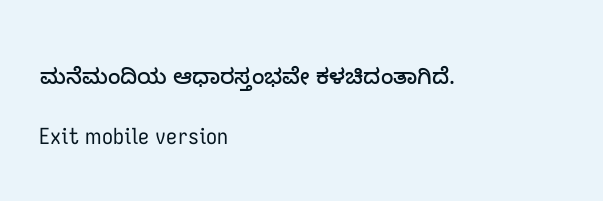ಮನೆಮಂದಿಯ ಆಧಾರಸ್ತಂಭವೇ ಕಳಚಿದಂತಾಗಿದೆ.

Exit mobile version